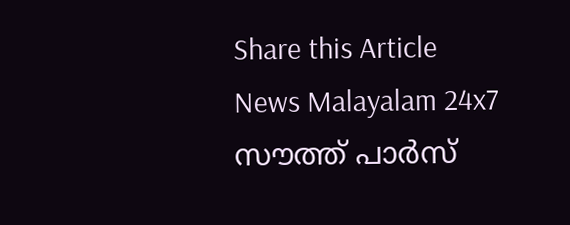Share this Article
News Malayalam 24x7
സൗത്ത് പാര്‍സ്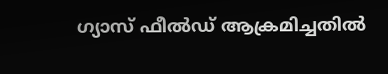ഗ്യാസ് ഫീല്‍ഡ് ആക്രമിച്ചതില്‍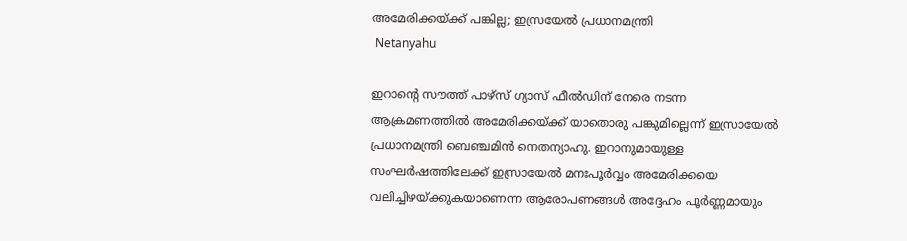അമേരിക്കയ്ക്ക് പങ്കില്ല; ഇസ്രയേല്‍ പ്രധാനമന്ത്രി
 Netanyahu

ഇറാന്റെ സൗത്ത് പാഴ്സ് ഗ്യാസ് ഫീൽഡിന് നേരെ നടന്ന ആക്രമണത്തിൽ അമേരിക്കയ്ക്ക് യാതൊരു പങ്കുമില്ലെന്ന് ഇസ്രായേൽ പ്രധാനമന്ത്രി ബെഞ്ചമിൻ നെതന്യാഹു. ഇറാനുമായുള്ള സംഘർഷത്തിലേക്ക് ഇസ്രായേൽ മനഃപൂർവ്വം അമേരിക്കയെ വലിച്ചിഴയ്ക്കുകയാണെന്ന ആരോപണങ്ങൾ അദ്ദേഹം പൂർണ്ണമായും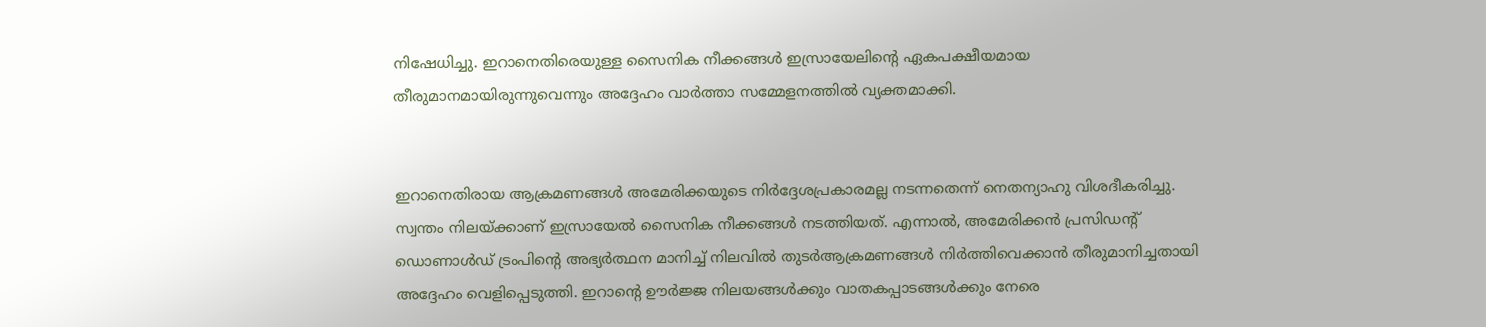നിഷേധിച്ചു. ഇറാനെതിരെയുള്ള സൈനിക നീക്കങ്ങൾ ഇസ്രായേലിന്റെ ഏകപക്ഷീയമായ തീരുമാനമായിരുന്നുവെന്നും അദ്ദേഹം വാർത്താ സമ്മേളനത്തിൽ വ്യക്തമാക്കി.


ഇറാനെതിരായ ആക്രമണങ്ങൾ അമേരിക്കയുടെ നിർദ്ദേശപ്രകാരമല്ല നടന്നതെന്ന് നെതന്യാഹു വിശദീകരിച്ചു. സ്വന്തം നിലയ്ക്കാണ് ഇസ്രായേൽ സൈനിക നീക്കങ്ങൾ നടത്തിയത്. എന്നാൽ, അമേരിക്കൻ പ്രസിഡന്റ് ഡൊണാൾഡ് ട്രംപിന്റെ അഭ്യർത്ഥന മാനിച്ച് നിലവിൽ തുടർആക്രമണങ്ങൾ നിർത്തിവെക്കാൻ തീരുമാനിച്ചതായി അദ്ദേഹം വെളിപ്പെടുത്തി. ഇറാന്റെ ഊർജ്ജ നിലയങ്ങൾക്കും വാതകപ്പാടങ്ങൾക്കും നേരെ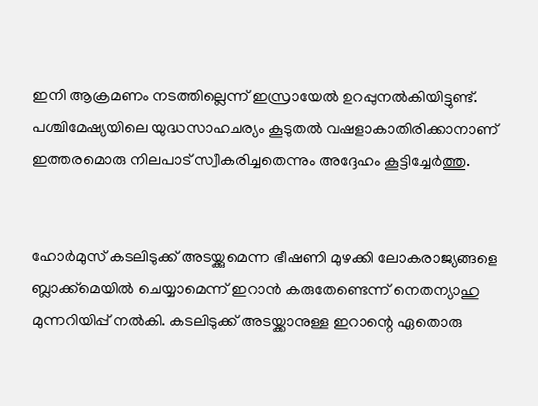ഇനി ആക്രമണം നടത്തില്ലെന്ന് ഇസ്രായേൽ ഉറപ്പുനൽകിയിട്ടുണ്ട്. പശ്ചിമേഷ്യയിലെ യുദ്ധസാഹചര്യം കൂടുതൽ വഷളാകാതിരിക്കാനാണ് ഇത്തരമൊരു നിലപാട് സ്വീകരിച്ചതെന്നും അദ്ദേഹം കൂട്ടിച്ചേർത്തു.


ഹോർമുസ് കടലിടുക്ക് അടയ്ക്കുമെന്ന ഭീഷണി മുഴക്കി ലോകരാജ്യങ്ങളെ ബ്ലാക്ക്മെയിൽ ചെയ്യാമെന്ന് ഇറാൻ കരുതേണ്ടെന്ന് നെതന്യാഹു മുന്നറിയിപ്പ് നൽകി. കടലിടുക്ക് അടയ്ക്കാനുള്ള ഇറാന്റെ ഏതൊരു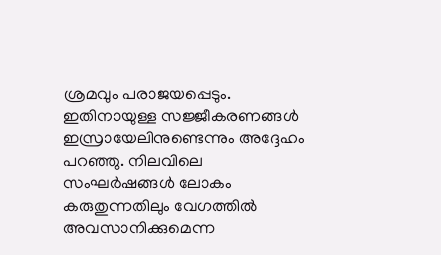ശ്രമവും പരാജയപ്പെടും. ഇതിനായുള്ള സജ്ജീകരണങ്ങൾ ഇസ്രായേലിനുണ്ടെന്നും അദ്ദേഹം പറഞ്ഞു. നിലവിലെ സംഘർഷങ്ങൾ ലോകം കരുതുന്നതിലും വേഗത്തിൽ അവസാനിക്കുമെന്ന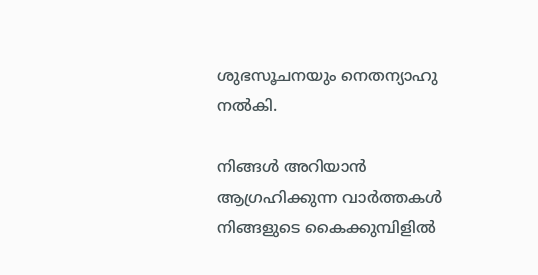ശുഭസൂചനയും നെതന്യാഹു നൽകി.

നിങ്ങൾ അറിയാൻ ആഗ്രഹിക്കുന്ന വാർത്തകൾ നിങ്ങളുടെ കൈക്കുമ്പിളിൽ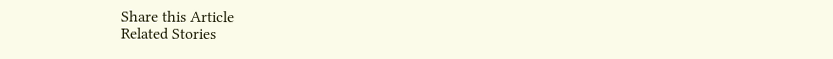Share this Article
Related Stories